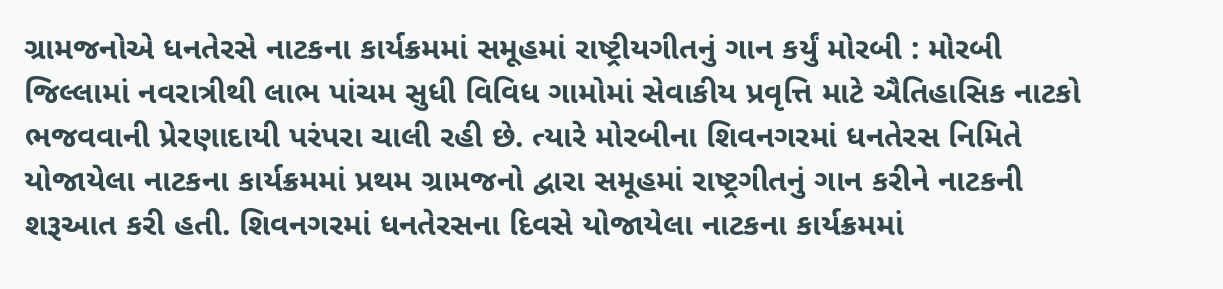ગ્રામજનોએ ધનતેરસે નાટકના કાર્યક્રમમાં સમૂહમાં રાષ્ટ્રીયગીતનું ગાન કર્યું મોરબી : મોરબી જિલ્લામાં નવરાત્રીથી લાભ પાંચમ સુધી વિવિધ ગામોમાં સેવાકીય પ્રવૃત્તિ માટે ઐતિહાસિક નાટકો ભજવવાની પ્રેરણાદાયી પરંપરા ચાલી રહી છે. ત્યારે મોરબીના શિવનગરમાં ધનતેરસ નિમિતે યોજાયેલા નાટકના કાર્યક્રમમાં પ્રથમ ગ્રામજનો દ્વારા સમૂહમાં રાષ્ટ્રગીતનું ગાન કરીને નાટકની શરૂઆત કરી હતી. શિવનગરમાં ધનતેરસના દિવસે યોજાયેલા નાટકના કાર્યક્રમમાં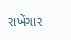રાખેંગાર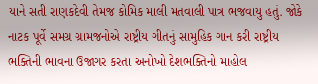યાને સતી રાણકદેવી તેમજ કોમિક માલી મતવાલી પાત્ર ભજવાયુ હતું. જોકે નાટક પૂર્વે સમગ્ર ગ્રામજનોએ રાષ્ટ્રીય ગીતનું સામુહિક ગાન કરી રાષ્ટ્રીય ભક્તિની ભાવના ઉજાગર કરતા અનોખો દેશભક્તિનો માહોલ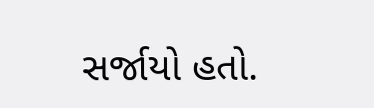સર્જાયો હતો.